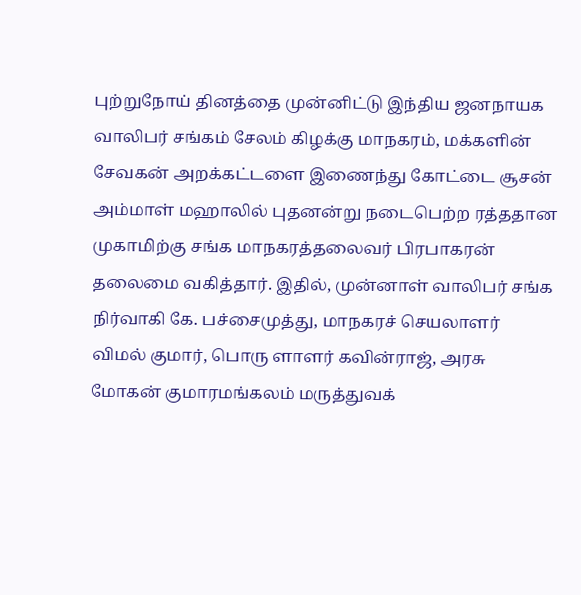புற்றுநோய் தினத்தை முன்னிட்டு இந்திய ஜனநாயக வாலிபர் சங்கம் சேலம் கிழக்கு மாநகரம், மக்களின் சேவகன் அறக்கட்டளை இணைந்து கோட்டை சூசன் அம்மாள் மஹாலில் புதனன்று நடைபெற்ற ரத்ததான முகாமிற்கு சங்க மாநகரத்தலைவர் பிரபாகரன் தலைமை வகித்தார். இதில், முன்னாள் வாலிபர் சங்க நிர்வாகி கே. பச்சைமுத்து, மாநகரச் செயலாளர் விமல் குமார், பொரு ளாளர் கவின்ராஜ், அரசு மோகன் குமாரமங்கலம் மருத்துவக்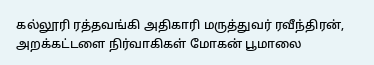கல்லூரி ரத்தவங்கி அதிகாரி மருத்துவர் ரவீந்திரன், அறக்கட்டளை நிர்வாகிகள் மோகன் பூமாலை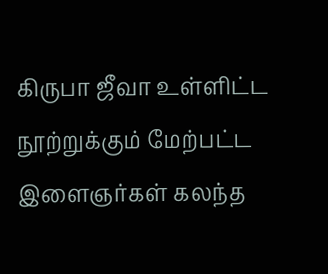கிருபா ஜீவா உள்ளிட்ட நூற்றுக்கும் மேற்பட்ட இளைஞர்கள் கலந்த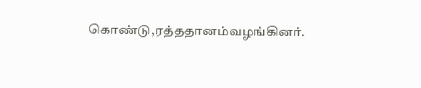கொண்டு,ரத்ததானம்வழங்கினர்.